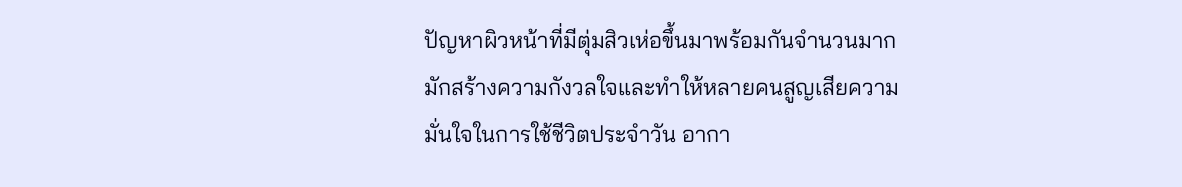ปัญหาผิวหน้าที่มีตุ่มสิวเห่อขึ้นมาพร้อมกันจำนวนมาก มักสร้างความกังวลใจและทำให้หลายคนสูญเสียความมั่นใจในการใช้ชีวิตประจำวัน อากา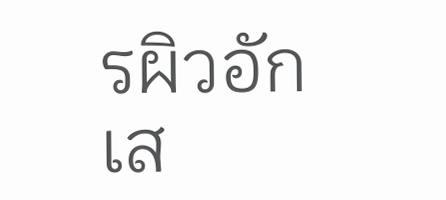รผิวอักเส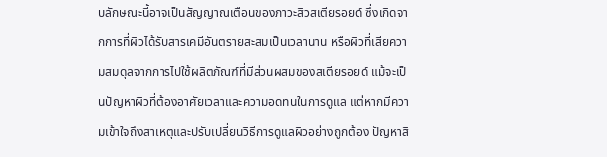บลักษณะนี้อาจเป็นสัญญาณเตือนของภาวะสิวสเตียรอยด์ ซึ่งเกิดจากการที่ผิวได้รับสารเคมีอันตรายสะสมเป็นเวลานาน หรือผิวที่เสียความสมดุลจากการไปใช้ผลิตภัณฑ์ที่มีส่วนผสมของสเตียรอยด์ แม้จะเป็นปัญหาผิวที่ต้องอาศัยเวลาและความอดทนในการดูแล แต่หากมีความเข้าใจถึงสาเหตุและปรับเปลี่ยนวิธีการดูแลผิวอย่างถูกต้อง ปัญหาสิ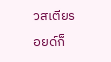วสเตียรอยด์ก็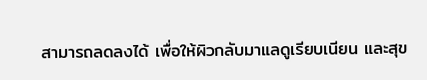สามารถลดลงได้ เพื่อให้ผิวกลับมาแลดูเรียบเนียน และสุข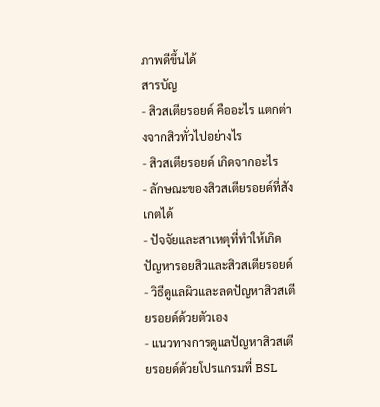ภาพดีขึ้นได้
สารบัญ
- สิวสเตียรอยด์ คืออะไร แตกต่างจากสิวทั่วไปอย่างไร
- สิวสเตียรอยด์ เกิดจากอะไร
- ลักษณะของสิวสเตียรอยด์ที่สังเกตได้
- ปัจจัยและสาเหตุที่ทำให้เกิดปัญหารอยสิวและสิวสเตียรอยด์
- วิธีดูแลผิวและลดปัญหาสิวสเตียรอยด์ด้วยตัวเอง
- แนวทางการดูแลปัญหาสิวสเตียรอยด์ด้วยโปรแกรมที่ BSL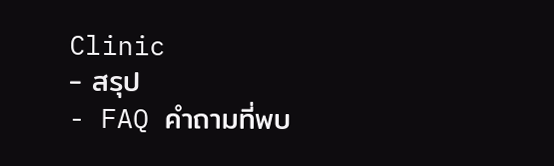Clinic
- สรุป
- FAQ คำถามที่พบ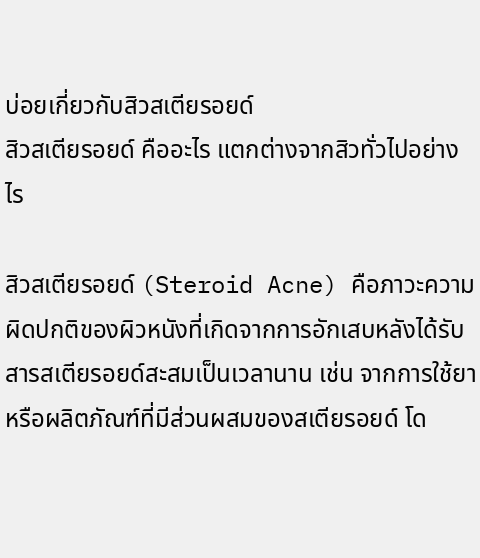บ่อยเกี่ยวกับสิวสเตียรอยด์
สิวสเตียรอยด์ คืออะไร แตกต่างจากสิวทั่วไปอย่างไร

สิวสเตียรอยด์ (Steroid Acne) คือภาวะความผิดปกติของผิวหนังที่เกิดจากการอักเสบหลังได้รับสารสเตียรอยด์สะสมเป็นเวลานาน เช่น จากการใช้ยาหรือผลิตภัณฑ์ที่มีส่วนผสมของสเตียรอยด์ โด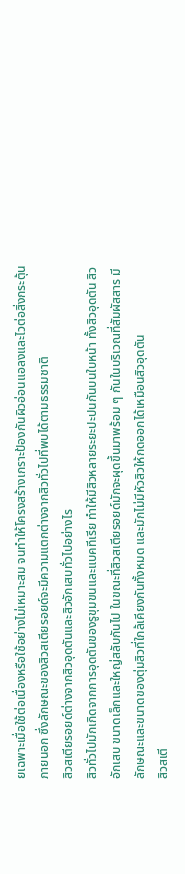ยเฉพาะเมื่อใช้ต่อเนื่องหรือใช้อย่างไม่เหมาะสม จนทำให้โครงสร้างเกราะป้องกันผิวอ่อนแอลงและไวต่อสิ่งกระตุ้นภายนอก ซึ่งลักษณะของสิวสเตียรอยด์จะมีความแตกต่างจากสิวทั่วไปที่พบได้ตามธรรมชาติ
สิวสเตียรอยด์ต่างจากสิวอุดตันและสิวอักเสบทั่วไปอย่างไร
สิวทั่วไปมักเกิดจากการอุดตันของรูขุมขนและแบคทีเรีย ทำให้มีสิวหลายระยะปะปนกันบนใบหน้า ทั้งสิวอุดตัน สิวอักเสบ ขนาดเล็กและใหญ่สลับกันไป ในขณะที่สิวสเตียรอยด์มักจะผุดขึ้นมาพร้อม ๆ กันในบริเวณที่สัมผัสสาร มีลักษณะและขนาดของตุ่มสิวที่ใกล้เคียงกันทั้งหมด และมักไม่มีหัวสิวให้กดออกได้เหมือนสิวอุดตัน
สิวสเตี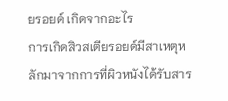ยรอยด์ เกิดจากอะไร
การเกิดสิวสเตียรอยด์มีสาเหตุหลักมาจากการที่ผิวหนังได้รับสาร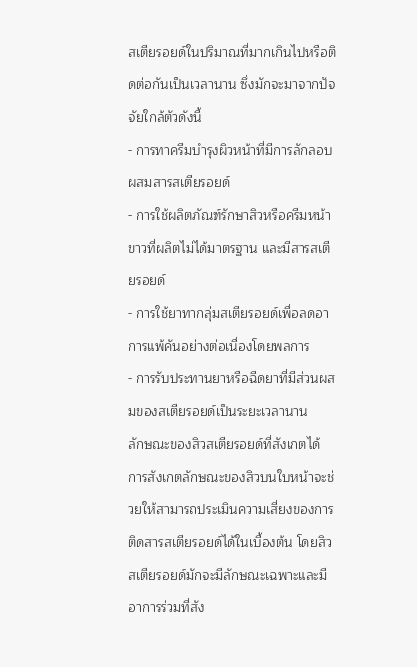สเตียรอยด์ในปริมาณที่มากเกินไปหรือติดต่อกันเป็นเวลานาน ซึ่งมักจะมาจากปัจจัยใกล้ตัวดังนี้
- การทาครีมบำรุงผิวหน้าที่มีการลักลอบผสมสารสเตียรอยด์
- การใช้ผลิตภัณฑ์รักษาสิวหรือครีมหน้าขาวที่ผลิตไม่ได้มาตรฐาน และมีสารสเตียรอยด์
- การใช้ยาทากลุ่มสเตียรอยด์เพื่อลดอาการแพ้คันอย่างต่อเนื่องโดยพลการ
- การรับประทานยาหรือฉีดยาที่มีส่วนผสมของสเตียรอยด์เป็นระยะเวลานาน
ลักษณะของสิวสเตียรอยด์ที่สังเกตได้
การสังเกตลักษณะของสิวบนใบหน้าจะช่วยให้สามารถประเมินความเสี่ยงของการติดสารสเตียรอยด์ได้ในเบื้องต้น โดยสิวสเตียรอยด์มักจะมีลักษณะเฉพาะและมีอาการร่วมที่สัง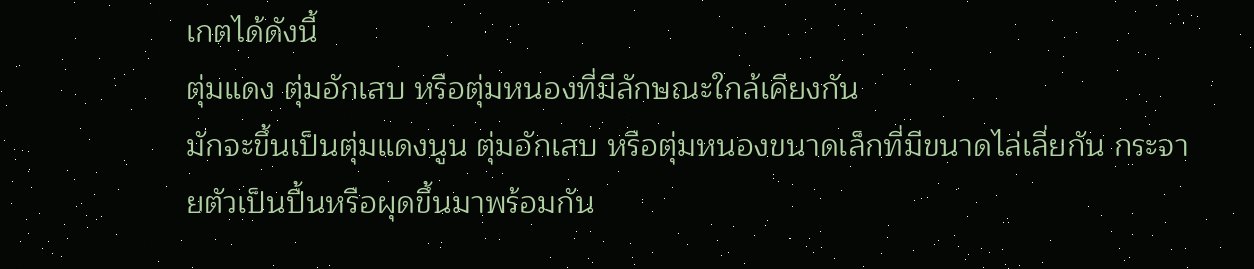เกตได้ดังนี้
ตุ่มแดง ตุ่มอักเสบ หรือตุ่มหนองที่มีลักษณะใกล้เคียงกัน
มักจะขึ้นเป็นตุ่มแดงนูน ตุ่มอักเสบ หรือตุ่มหนองขนาดเล็กที่มีขนาดไล่เลี่ยกัน กระจายตัวเป็นปื้นหรือผุดขึ้นมาพร้อมกัน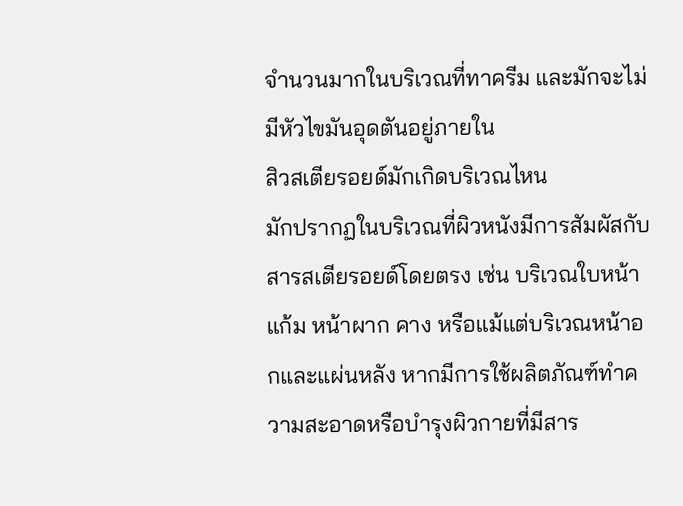จำนวนมากในบริเวณที่ทาครีม และมักจะไม่มีหัวไขมันอุดตันอยู่ภายใน
สิวสเตียรอยด์มักเกิดบริเวณไหน
มักปรากฏในบริเวณที่ผิวหนังมีการสัมผัสกับสารสเตียรอยด์โดยตรง เช่น บริเวณใบหน้า แก้ม หน้าผาก คาง หรือแม้แต่บริเวณหน้าอกและแผ่นหลัง หากมีการใช้ผลิตภัณฑ์ทำความสะอาดหรือบำรุงผิวกายที่มีสาร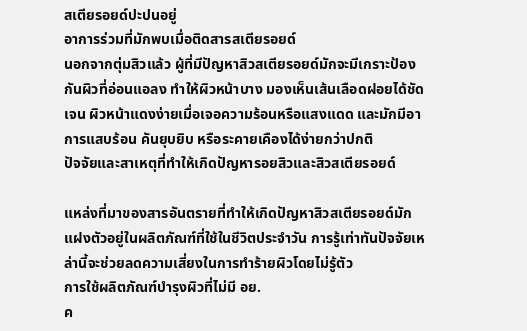สเตียรอยด์ปะปนอยู่
อาการร่วมที่มักพบเมื่อติดสารสเตียรอยด์
นอกจากตุ่มสิวแล้ว ผู้ที่มีปัญหาสิวสเตียรอยด์มักจะมีเกราะป้องกันผิวที่อ่อนแอลง ทำให้ผิวหน้าบาง มองเห็นเส้นเลือดฝอยได้ชัดเจน ผิวหน้าแดงง่ายเมื่อเจอความร้อนหรือแสงแดด และมักมีอาการแสบร้อน คันยุบยิบ หรือระคายเคืองได้ง่ายกว่าปกติ
ปัจจัยและสาเหตุที่ทำให้เกิดปัญหารอยสิวและสิวสเตียรอยด์

แหล่งที่มาของสารอันตรายที่ทำให้เกิดปัญหาสิวสเตียรอยด์มักแฝงตัวอยู่ในผลิตภัณฑ์ที่ใช้ในชีวิตประจำวัน การรู้เท่าทันปัจจัยเหล่านี้จะช่วยลดความเสี่ยงในการทำร้ายผิวโดยไม่รู้ตัว
การใช้ผลิตภัณฑ์บำรุงผิวที่ไม่มี อย.
ค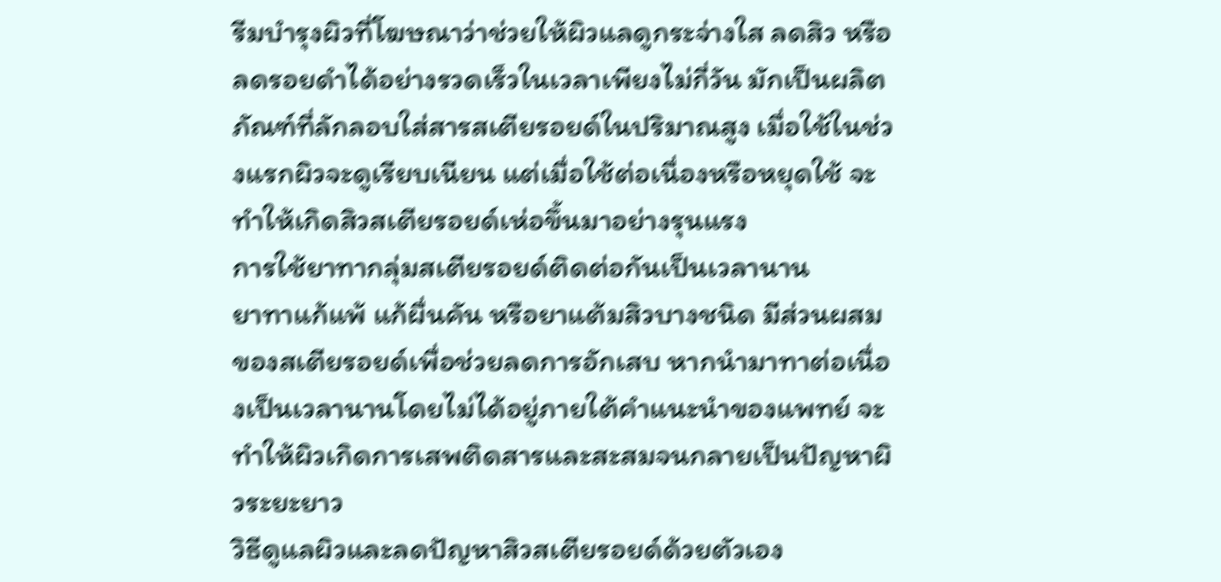รีมบำรุงผิวที่โฆษณาว่าช่วยให้ผิวแลดูกระจ่างใส ลดสิว หรือลดรอยดำได้อย่างรวดเร็วในเวลาเพียงไม่กี่วัน มักเป็นผลิตภัณฑ์ที่ลักลอบใส่สารสเตียรอยด์ในปริมาณสูง เมื่อใช้ในช่วงแรกผิวจะดูเรียบเนียน แต่เมื่อใช้ต่อเนื่องหรือหยุดใช้ จะทำให้เกิดสิวสเตียรอยด์เห่อขึ้นมาอย่างรุนแรง
การใช้ยาทากลุ่มสเตียรอยด์ติดต่อกันเป็นเวลานาน
ยาทาแก้แพ้ แก้ผื่นคัน หรือยาแต้มสิวบางชนิด มีส่วนผสมของสเตียรอยด์เพื่อช่วยลดการอักเสบ หากนำมาทาต่อเนื่องเป็นเวลานานโดยไม่ได้อยู่ภายใต้คำแนะนำของแพทย์ จะทำให้ผิวเกิดการเสพติดสารและสะสมจนกลายเป็นปัญหาผิวระยะยาว
วิธีดูแลผิวและลดปัญหาสิวสเตียรอยด์ด้วยตัวเอง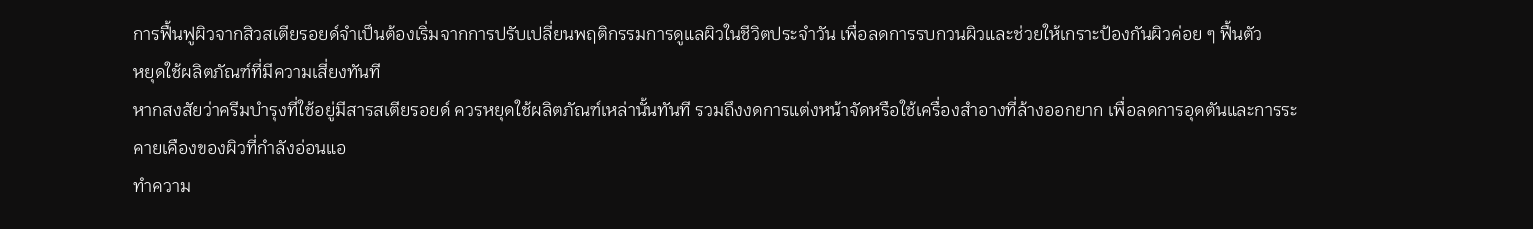การฟื้นฟูผิวจากสิวสเตียรอยด์จำเป็นต้องเริ่มจากการปรับเปลี่ยนพฤติกรรมการดูแลผิวในชีวิตประจำวัน เพื่อลดการรบกวนผิวและช่วยให้เกราะป้องกันผิวค่อย ๆ ฟื้นตัว
หยุดใช้ผลิตภัณฑ์ที่มีความเสี่ยงทันที
หากสงสัยว่าครีมบำรุงที่ใช้อยู่มีสารสเตียรอยด์ ควรหยุดใช้ผลิตภัณฑ์เหล่านั้นทันที รวมถึงงดการแต่งหน้าจัดหรือใช้เครื่องสำอางที่ล้างออกยาก เพื่อลดการอุดตันและการระคายเคืองของผิวที่กำลังอ่อนแอ
ทำความ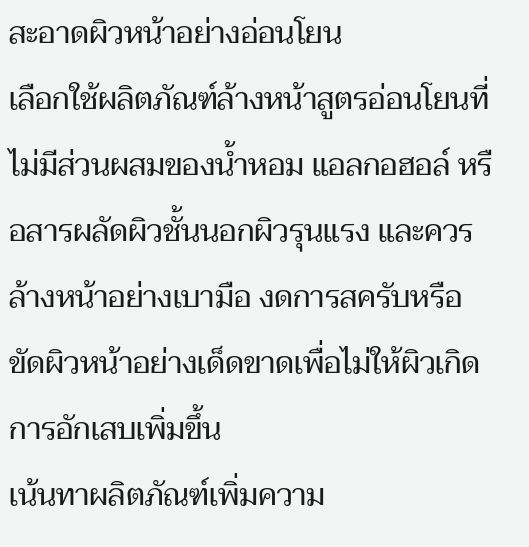สะอาดผิวหน้าอย่างอ่อนโยน
เลือกใช้ผลิตภัณฑ์ล้างหน้าสูตรอ่อนโยนที่ไม่มีส่วนผสมของน้ำหอม แอลกอฮอล์ หรือสารผลัดผิวชั้นนอกผิวรุนแรง และควรล้างหน้าอย่างเบามือ งดการสครับหรือขัดผิวหน้าอย่างเด็ดขาดเพื่อไม่ให้ผิวเกิดการอักเสบเพิ่มขึ้น
เน้นทาผลิตภัณฑ์เพิ่มความ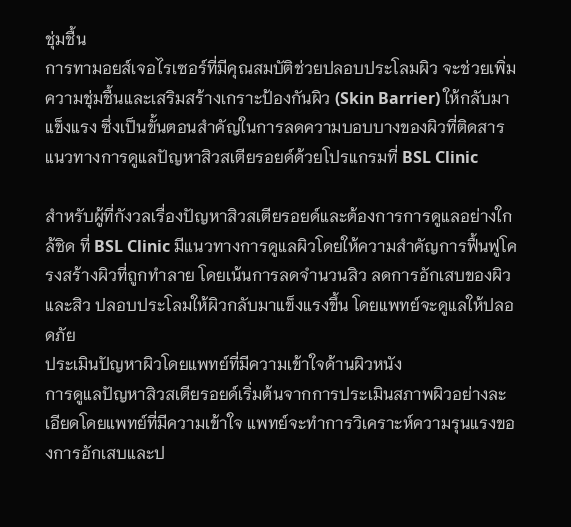ชุ่มชื้น
การทามอยส์เจอไรเซอร์ที่มีคุณสมบัติช่วยปลอบประโลมผิว จะช่วยเพิ่มความชุ่มชื้นและเสริมสร้างเกราะป้องกันผิว (Skin Barrier) ให้กลับมาแข็งแรง ซึ่งเป็นขั้นตอนสำคัญในการลดความบอบบางของผิวที่ติดสาร
แนวทางการดูแลปัญหาสิวสเตียรอยด์ด้วยโปรแกรมที่ BSL Clinic

สำหรับผู้ที่กังวลเรื่องปัญหาสิวสเตียรอยด์และต้องการการดูแลอย่างใกล้ชิด ที่ BSL Clinic มีแนวทางการดูแลผิวโดยให้ความสำคัญการฟื้นฟูโครงสร้างผิวที่ถูกทำลาย โดยเน้นการลดจำนวนสิว ลดการอักเสบของผิวและสิว ปลอบประโลมให้ผิวกลับมาแข็งแรงขึ้น โดยแพทย์จะดูแลให้ปลอดภัย
ประเมินปัญหาผิวโดยแพทย์ที่มีความเข้าใจด้านผิวหนัง
การดูแลปัญหาสิวสเตียรอยด์เริ่มต้นจากการประเมินสภาพผิวอย่างละเอียดโดยแพทย์ที่มีความเข้าใจ แพทย์จะทำการวิเคราะห์ความรุนแรงของการอักเสบและป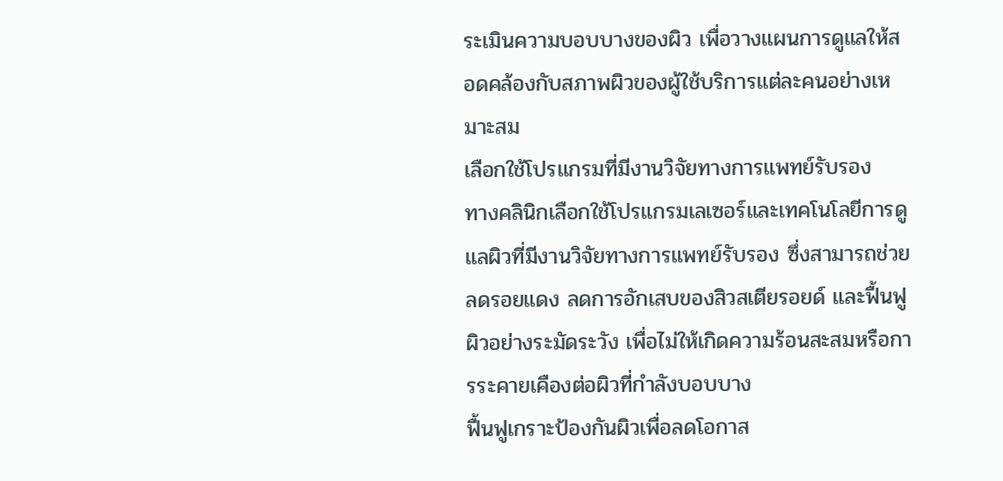ระเมินความบอบบางของผิว เพื่อวางแผนการดูแลให้สอดคล้องกับสภาพผิวของผู้ใช้บริการแต่ละคนอย่างเหมาะสม
เลือกใช้โปรแกรมที่มีงานวิจัยทางการแพทย์รับรอง
ทางคลินิกเลือกใช้โปรแกรมเลเซอร์และเทคโนโลยีการดูแลผิวที่มีงานวิจัยทางการแพทย์รับรอง ซึ่งสามารถช่วยลดรอยแดง ลดการอักเสบของสิวสเตียรอยด์ และฟื้นฟูผิวอย่างระมัดระวัง เพื่อไม่ให้เกิดความร้อนสะสมหรือการระคายเคืองต่อผิวที่กำลังบอบบาง
ฟื้นฟูเกราะป้องกันผิวเพื่อลดโอกาส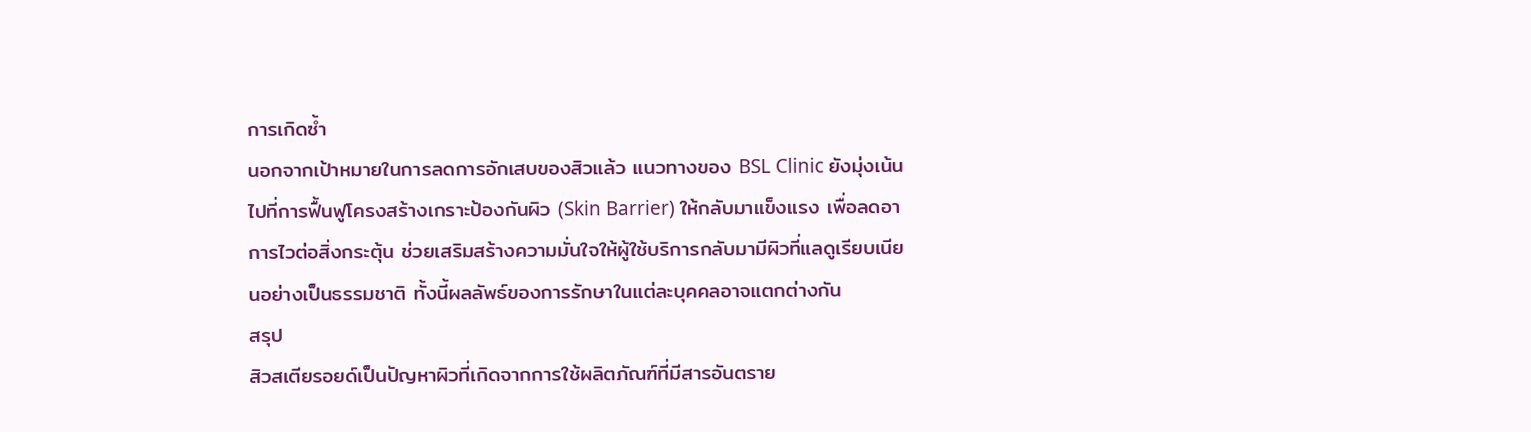การเกิดซ้ำ
นอกจากเป้าหมายในการลดการอักเสบของสิวแล้ว แนวทางของ BSL Clinic ยังมุ่งเน้นไปที่การฟื้นฟูโครงสร้างเกราะป้องกันผิว (Skin Barrier) ให้กลับมาแข็งแรง เพื่อลดอาการไวต่อสิ่งกระตุ้น ช่วยเสริมสร้างความมั่นใจให้ผู้ใช้บริการกลับมามีผิวที่แลดูเรียบเนียนอย่างเป็นธรรมชาติ ทั้งนี้ผลลัพธ์ของการรักษาในแต่ละบุคคลอาจแตกต่างกัน
สรุป
สิวสเตียรอยด์เป็นปัญหาผิวที่เกิดจากการใช้ผลิตภัณฑ์ที่มีสารอันตราย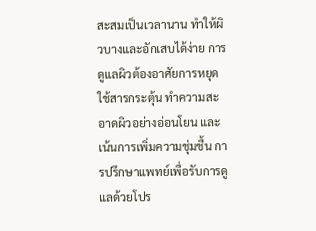สะสมเป็นเวลานาน ทำให้ผิวบางและอักเสบได้ง่าย การดูแลผิวต้องอาศัยการหยุดใช้สารกระตุ้น ทำความสะอาดผิวอย่างอ่อนโยน และเน้นการเพิ่มความชุ่มชื้น การปรึกษาแพทย์เพื่อรับการดูแลด้วยโปร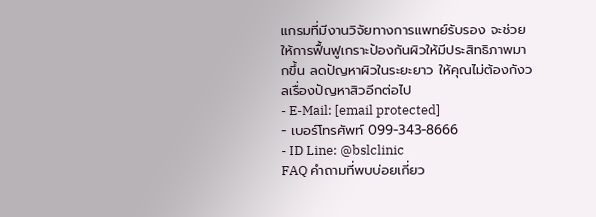แกรมที่มีงานวิจัยทางการแพทย์รับรอง จะช่วยให้การฟื้นฟูเกราะป้องกันผิวให้มีประสิทธิภาพมากขึ้น ลดปัญหาผิวในระยะยาว ให้คุณไม่ต้องกังวลเรื่องปัญหาสิวอีกต่อไป
- E-Mail: [email protected]
- เบอร์โทรศัพท์ 099-343-8666
- ID Line: @bslclinic
FAQ คำถามที่พบบ่อยเกี่ยว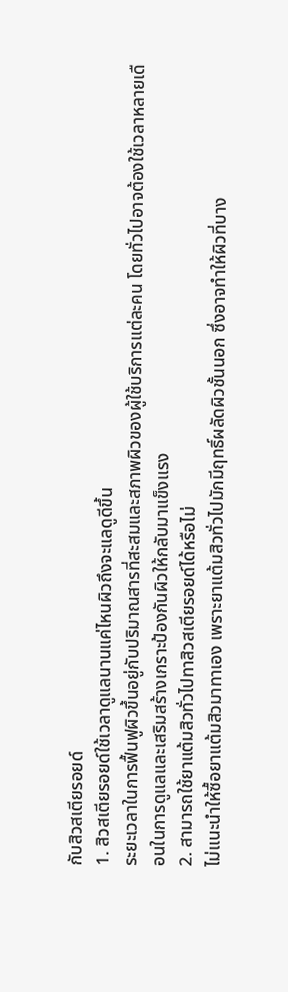กับสิวสเตียรอยด์
1. สิวสเตียรอยด์ใช้เวลาดูแลนานแค่ไหนผิวถึงจะแลดูดีขึ้น
ระยะเวลาในการฟื้นฟูผิวขึ้นอยู่กับปริมาณสารที่สะสมและสภาพผิวของผู้ใช้บริการแต่ละคน โดยทั่วไปอาจต้องใช้เวลาหลายเดือนในการดูแลและเสริมสร้างเกราะป้องกันผิวให้กลับมาแข็งแรง
2. สามารถใช้ยาแต้มสิวทั่วไปทาสิวสเตียรอยด์ได้หรือไม่
ไม่แนะนำให้ซื้อยาแต้มสิวมาทาเอง เพราะยาแต้มสิวทั่วไปมักมีฤทธิ์ผลัดผิวชั้นนอก ซึ่งอาจทำให้ผิวที่บาง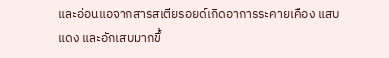และอ่อนแอจากสารสเตียรอยด์เกิดอาการระคายเคือง แสบแดง และอักเสบมากขึ้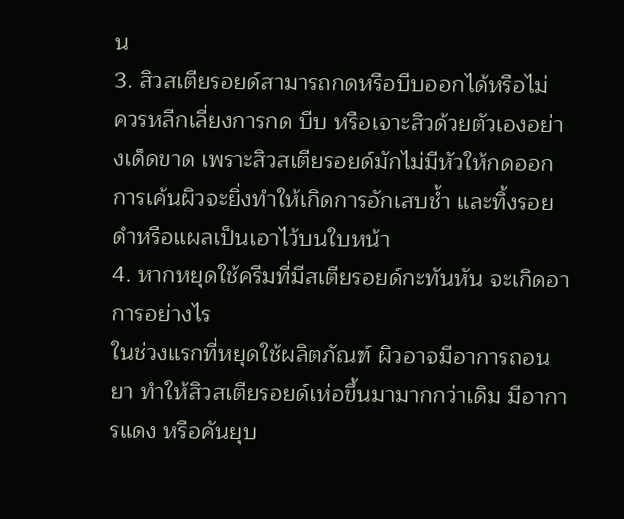น
3. สิวสเตียรอยด์สามารถกดหรือบีบออกได้หรือไม่
ควรหลีกเลี่ยงการกด บีบ หรือเจาะสิวด้วยตัวเองอย่างเด็ดขาด เพราะสิวสเตียรอยด์มักไม่มีหัวให้กดออก การเค้นผิวจะยิ่งทำให้เกิดการอักเสบช้ำ และทิ้งรอยดำหรือแผลเป็นเอาไว้บนใบหน้า
4. หากหยุดใช้ครีมที่มีสเตียรอยด์กะทันหัน จะเกิดอาการอย่างไร
ในช่วงแรกที่หยุดใช้ผลิตภัณฑ์ ผิวอาจมีอาการถอนยา ทำให้สิวสเตียรอยด์เห่อขึ้นมามากกว่าเดิม มีอาการแดง หรือคันยุบ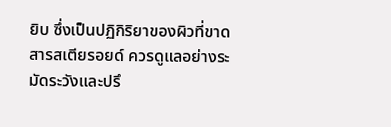ยิบ ซึ่งเป็นปฏิกิริยาของผิวที่ขาดสารสเตียรอยด์ ควรดูแลอย่างระมัดระวังและปรึ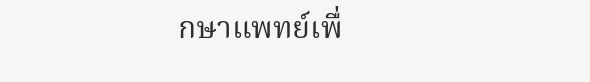กษาแพทย์เพื่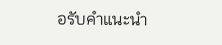อรับคำแนะนำ